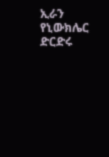ኢራን የኒውክሌር ድርድሩ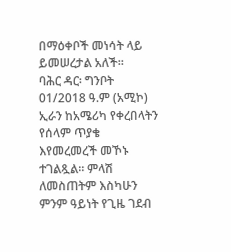በማዕቀቦች መነሳት ላይ ይመሠረታል አለች።
ባሕር ዳር፡ ግንቦት 01/2018 ዓ.ም (አሚኮ) ኢራን ከአሜሪካ የቀረበላትን የሰላም ጥያቄ እየመረመረች መኾኑ ተገልጿል። ምላሽ ለመስጠትም እስካሁን ምንም ዓይነት የጊዜ ገደብ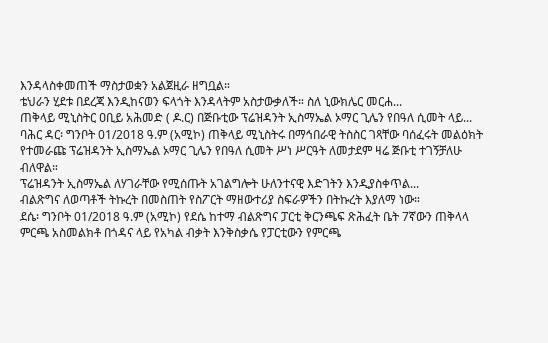እንዳላስቀመጠች ማስታወቋን አልጀዚራ ዘግቧል።
ቴህራን ሂደቱ በደረጃ እንዲከናወን ፍላጎት እንዳላትም አስታውቃለች። ስለ ኒውክሌር መርሐ...
ጠቅላይ ሚኒስትር ዐቢይ አሕመድ ( ዶ.ር) በጅቡቲው ፕሬዝዳንት ኢስማኤል ኦማር ጊሌን የበዓለ ሲመት ላይ...
ባሕር ዳር፡ ግንቦት 01/2018 ዓ.ም (አሚኮ) ጠቅላይ ሚኒስትሩ በማኅበራዊ ትስስር ገጻቸው ባሰፈሩት መልዕክት የተመራጩ ፕሬዝዳንት ኢስማኤል ኦማር ጊሌን የበዓለ ሲመት ሥነ ሥርዓት ለመታደም ዛሬ ጅቡቲ ተገኝቻለሁ ብለዋል።
ፕሬዝዳንት ኢስማኤል ለሃገራቸው የሚሰጡት አገልግሎት ሁለንተናዊ እድገትን እንዲያስቀጥል...
ብልጽግና ለወጣቶች ትኩረት በመስጠት የስፖርት ማዘውተሪያ ስፍራዎችን በትኩረት እያለማ ነው።
ደሴ፡ ግንቦት 01/2018 ዓ.ም (አሚኮ) የደሴ ከተማ ብልጽግና ፓርቲ ቅርንጫፍ ጽሕፈት ቤት 7ኛውን ጠቅላላ ምርጫ አስመልክቶ በጎዳና ላይ የአካል ብቃት እንቅስቃሴ የፓርቲውን የምርጫ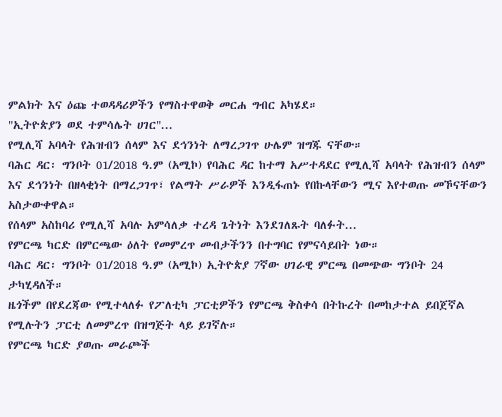ምልክት እና ዕጩ ተወዳዳሪዎችን የማስተዋወቅ መርሐ ግብር አካሄደ።
"ኢትዮጵያን ወደ ተምሳሌት ሀገር"...
የሚሊሻ አባላት የሕዝብን ሰላም እና ደኅንነት ለማረጋገጥ ሁሌም ዝግጁ ናቸው።
ባሕር ዳር፡ ግንቦት 01/2018 ዓ.ም (አሚኮ) የባሕር ዳር ከተማ አሥተዳደር የሚሊሻ አባላት የሕዝብን ሰላም እና ደኅንነት በዘላቂነት በማረጋገጥ፣ የልማት ሥራዎች እንዲፋጠኑ የበኩላቸውን ሚና እየተወጡ መኾናቸውን አስታውቀዋል።
የሰላም አስከባሪ የሚሊሻ አባሉ አምሳለቃ ተረዳ ጌትነት እንደገለጹት ባለፉት...
የምርጫ ካርድ በምርጫው ዕለት የመምረጥ መብታችንን በተግባር የምናሳይበት ነው።
ባሕር ዳር፡ ግንቦት 01/2018 ዓ.ም (አሚኮ) ኢትዮጵያ 7ኛው ሀገራዊ ምርጫ በመጭው ግንቦት 24 ታካሂዳለች።
ዜጎችም በየደረጃው የሚተላለፉ የፖለቲካ ፓርቲዎችን የምርጫ ቅስቀሳ በትኩረት በመከታተል ይበጀኛል የሚሉትን ፓርቲ ለመምረጥ በዝግጅት ላይ ይገኛሉ።
የምርጫ ካርድ ያወጡ መራጮች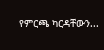የምርጫ ካርዳቸውን...